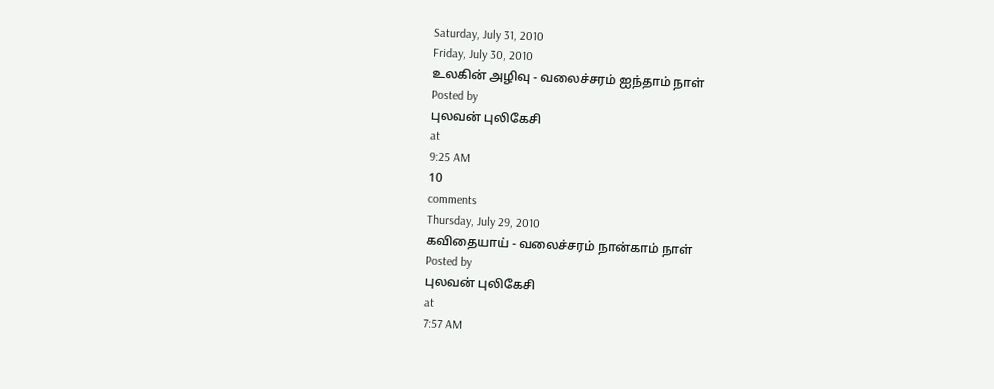Saturday, July 31, 2010
Friday, July 30, 2010
உலகின் அழிவு - வலைச்சரம் ஐந்தாம் நாள்
Posted by
புலவன் புலிகேசி
at
9:25 AM
10
comments
Thursday, July 29, 2010
கவிதையாய் - வலைச்சரம் நான்காம் நாள்
Posted by
புலவன் புலிகேசி
at
7:57 AM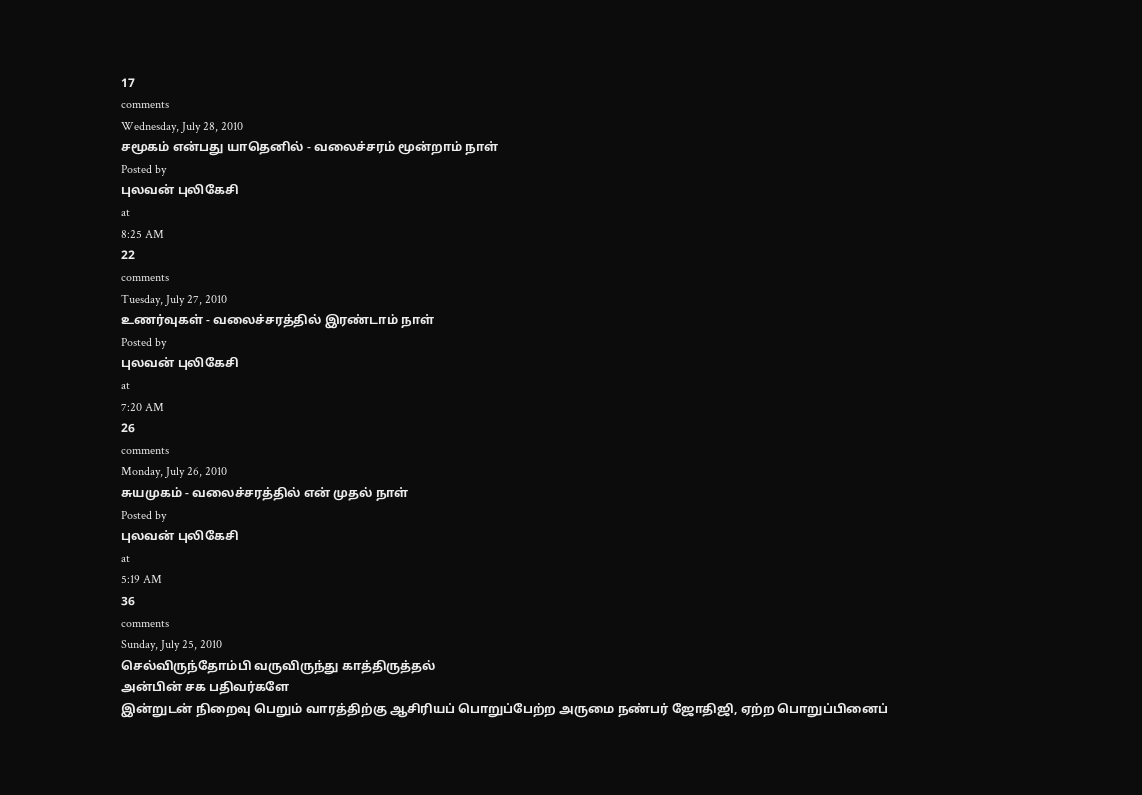17
comments
Wednesday, July 28, 2010
சமூகம் என்பது யாதெனில் - வலைச்சரம் மூன்றாம் நாள்
Posted by
புலவன் புலிகேசி
at
8:25 AM
22
comments
Tuesday, July 27, 2010
உணர்வுகள் - வலைச்சரத்தில் இரண்டாம் நாள்
Posted by
புலவன் புலிகேசி
at
7:20 AM
26
comments
Monday, July 26, 2010
சுயமுகம் - வலைச்சரத்தில் என் முதல் நாள்
Posted by
புலவன் புலிகேசி
at
5:19 AM
36
comments
Sunday, July 25, 2010
செல்விருந்தோம்பி வருவிருந்து காத்திருத்தல்
அன்பின் சக பதிவர்களே
இன்றுடன் நிறைவு பெறும் வாரத்திற்கு ஆசிரியப் பொறுப்பேற்ற அருமை நண்பர் ஜோதிஜி, ஏற்ற பொறுப்பினைப்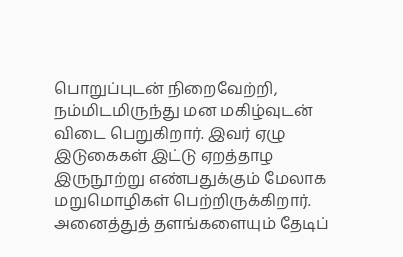பொறுப்புடன் நிறைவேற்றி, நம்மிடமிருந்து மன மகிழ்வுடன் விடை பெறுகிறார். இவர் ஏழு இடுகைகள் இட்டு ஏறத்தாழ இருநூற்று எண்பதுக்கும் மேலாக மறுமொழிகள் பெற்றிருக்கிறார். அனைத்துத் தளங்களையும் தேடிப்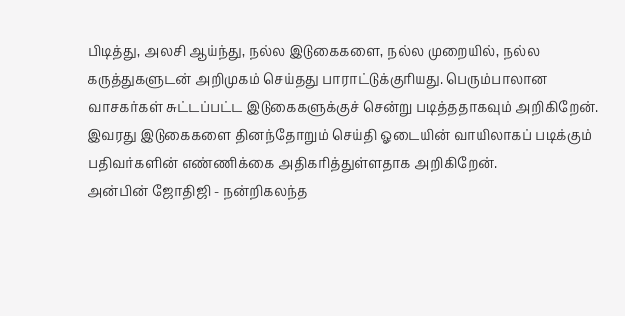பிடித்து, அலசி ஆய்ந்து, நல்ல இடுகைகளை, நல்ல முறையில், நல்ல கருத்துகளுடன் அறிமுகம் செய்தது பாராட்டுக்குரியது. பெரும்பாலான வாசகர்கள் சுட்டப்பட்ட இடுகைகளுக்குச் சென்று படித்ததாகவும் அறிகிறேன்.
இவரது இடுகைகளை தினந்தோறும் செய்தி ஓடையின் வாயிலாகப் படிக்கும் பதிவர்களின் எண்ணிக்கை அதிகரித்துள்ளதாக அறிகிறேன்.
அன்பின் ஜோதிஜி - நன்றிகலந்த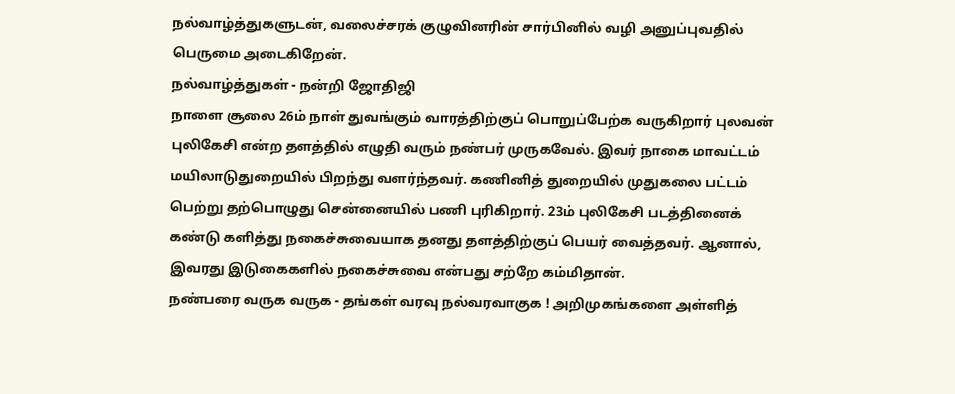நல்வாழ்த்துகளுடன், வலைச்சரக் குழுவினரின் சார்பினில் வழி அனுப்புவதில் பெருமை அடைகிறேன்.
நல்வாழ்த்துகள் - நன்றி ஜோதிஜி
நாளை சூலை 26ம் நாள் துவங்கும் வாரத்திற்குப் பொறுப்பேற்க வருகிறார் புலவன் புலிகேசி என்ற தளத்தில் எழுதி வரும் நண்பர் முருகவேல். இவர் நாகை மாவட்டம் மயிலாடுதுறையில் பிறந்து வளர்ந்தவர். கணினித் துறையில் முதுகலை பட்டம் பெற்று தற்பொழுது சென்னையில் பணி புரிகிறார். 23ம் புலிகேசி படத்தினைக் கண்டு களித்து நகைச்சுவையாக தனது தளத்திற்குப் பெயர் வைத்தவர். ஆனால், இவரது இடுகைகளில் நகைச்சுவை என்பது சற்றே கம்மிதான்.
நண்பரை வருக வருக - தங்கள் வரவு நல்வரவாகுக ! அறிமுகங்களை அள்ளித்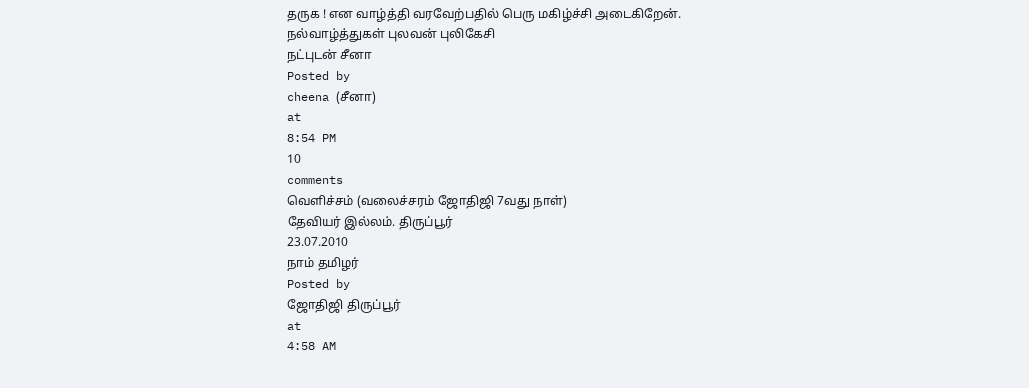தருக ! என வாழ்த்தி வரவேற்பதில் பெரு மகிழ்ச்சி அடைகிறேன்.
நல்வாழ்த்துகள் புலவன் புலிகேசி
நட்புடன் சீனா
Posted by
cheena (சீனா)
at
8:54 PM
10
comments
வெளிச்சம் (வலைச்சரம் ஜோதிஜி 7வது நாள்)
தேவியர் இல்லம். திருப்பூர்
23.07.2010
நாம் தமிழர்
Posted by
ஜோதிஜி திருப்பூர்
at
4:58 AM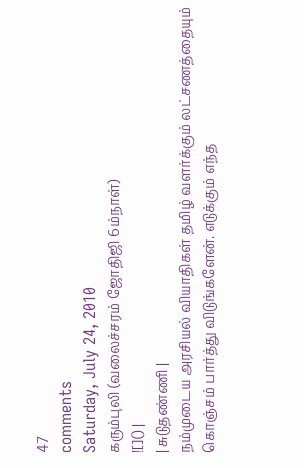47
comments
Saturday, July 24, 2010
கரும்புலி (வலைச்சரம் ஜோதிஜி 6ம்நாள்)
![]() |
| சுடுதண்ணி |
நம்முடைய அரசியல் வியாதிகள் தமிழ் வளர்க்கும் லட்சணத்தையும் கொஞ்சம் பார்த்து விடுங்களேன். எடுக்கும் எந்த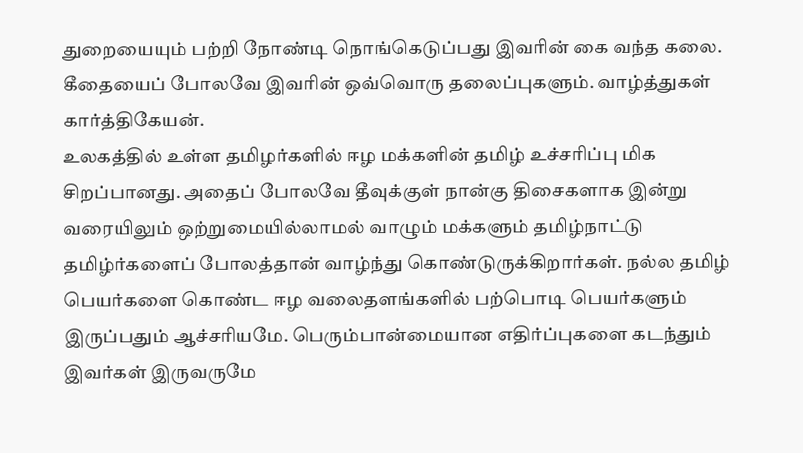துறையையும் பற்றி நோண்டி நொங்கெடுப்பது இவரின் கை வந்த கலை. கீதையைப் போலவே இவரின் ஒவ்வொரு தலைப்புகளும். வாழ்த்துகள் கார்த்திகேயன்.
உலகத்தில் உள்ள தமிழர்களில் ஈழ மக்களின் தமிழ் உச்சரிப்பு மிக சிறப்பானது. அதைப் போலவே தீவுக்குள் நான்கு திசைகளாக இன்று வரையிலும் ஒற்றுமையில்லாமல் வாழும் மக்களும் தமிழ்நாட்டு தமிழ்ர்களைப் போலத்தான் வாழ்ந்து கொண்டுருக்கிறார்கள். நல்ல தமிழ் பெயர்களை கொண்ட ஈழ வலைதளங்களில் பற்பொடி பெயர்களும் இருப்பதும் ஆச்சரியமே. பெரும்பான்மையான எதிர்ப்புகளை கடந்தும் இவர்கள் இருவருமே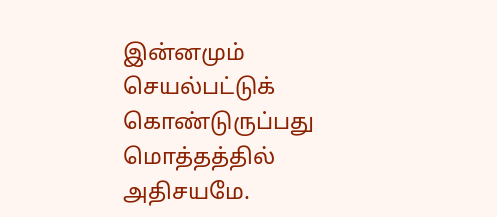இன்னமும் செயல்பட்டுக் கொண்டுருப்பது மொத்தத்தில் அதிசயமே.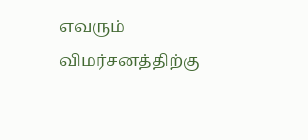எவரும் விமர்சனத்திற்கு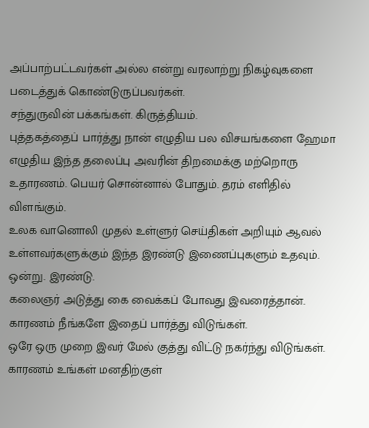அப்பாற்பட்டவர்கள் அல்ல என்று வரலாற்று நிகழ்வுகளை படைத்துக் கொண்டுருப்பவர்கள்.
சந்துருவின் பக்கங்கள். கிருத்தியம்.
புத்தகத்தைப் பார்த்து நான் எழுதிய பல விசயங்களை ஹேமா எழுதிய இந்த தலைப்பு அவரின் திறமைக்கு மற்றொரு உதாரணம். பெயர் சொன்னால் போதும். தரம் எளிதில் விளங்கும்.
உலக வானொலி முதல் உள்ளுர் செய்திகள் அறியும் ஆவல் உள்ளவர்களுக்கும் இந்த இரண்டு இணைப்புகளும் உதவும்.
ஒன்று. இரண்டு.
கலைஞர் அடுத்து கை வைக்கப் போவது இவரைத்தான். காரணம் நீங்களே இதைப் பார்த்து விடுங்கள்.
ஒரே ஒரு முறை இவர் மேல் குத்து விட்டு நகர்ந்து விடுங்கள். காரணம் உங்கள் மனதிற்குள்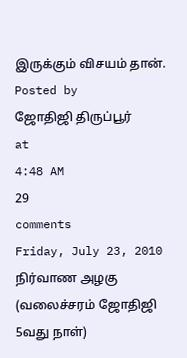இருக்கும் விசயம் தான்.
Posted by
ஜோதிஜி திருப்பூர்
at
4:48 AM
29
comments
Friday, July 23, 2010
நிர்வாண அழகு (வலைச்சரம் ஜோதிஜி 5வது நாள்)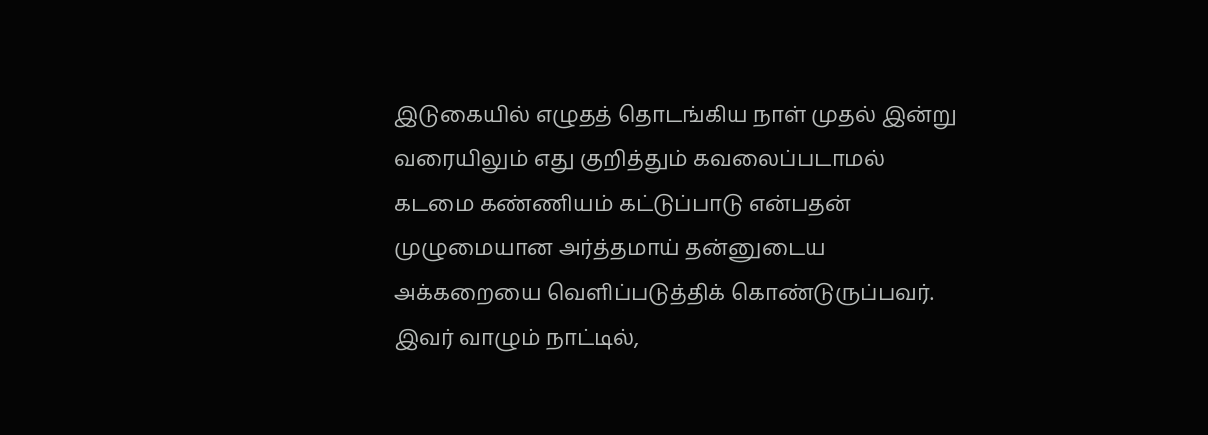இடுகையில் எழுதத் தொடங்கிய நாள் முதல் இன்று வரையிலும் எது குறித்தும் கவலைப்படாமல் கடமை கண்ணியம் கட்டுப்பாடு என்பதன் முழுமையான அர்த்தமாய் தன்னுடைய அக்கறையை வெளிப்படுத்திக் கொண்டுருப்பவர். இவர் வாழும் நாட்டில்,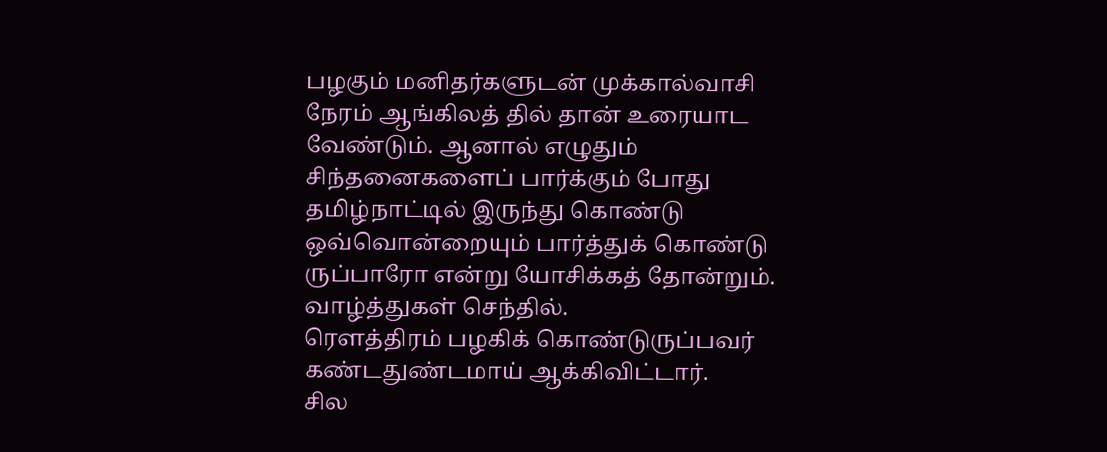பழகும் மனிதர்களுடன் முக்கால்வாசி நேரம் ஆங்கிலத் தில் தான் உரையாட வேண்டும். ஆனால் எழுதும் சிந்தனைகளைப் பார்க்கும் போது தமிழ்நாட்டில் இருந்து கொண்டு ஒவ்வொன்றையும் பார்த்துக் கொண்டு ருப்பாரோ என்று யோசிக்கத் தோன்றும். வாழ்த்துகள் செந்தில்.
ரௌத்திரம் பழகிக் கொண்டுருப்பவர் கண்டதுண்டமாய் ஆக்கிவிட்டார்.
சில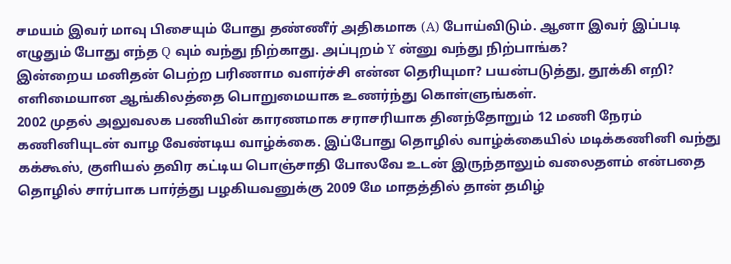சமயம் இவர் மாவு பிசையும் போது தண்ணீர் அதிகமாக (A) போய்விடும். ஆனா இவர் இப்படி எழுதும் போது எந்த Q வும் வந்து நிற்காது. அப்புறம் Y ன்னு வந்து நிற்பாங்க?
இன்றைய மனிதன் பெற்ற பரிணாம வளர்ச்சி என்ன தெரியுமா? பயன்படுத்து, தூக்கி எறி? எளிமையான ஆங்கிலத்தை பொறுமையாக உணர்ந்து கொள்ளுங்கள்.
2002 முதல் அலுவலக பணியின் காரணமாக சராசரியாக தினந்தோறும் 12 மணி நேரம் கணினியுடன் வாழ வேண்டிய வாழ்க்கை. இப்போது தொழில் வாழ்க்கையில் மடிக்கணினி வந்து கக்கூஸ், குளியல் தவிர கட்டிய பொஞ்சாதி போலவே உடன் இருந்தாலும் வலைதளம் என்பதை தொழில் சார்பாக பார்த்து பழகியவனுக்கு 2009 மே மாதத்தில் தான் தமிழ்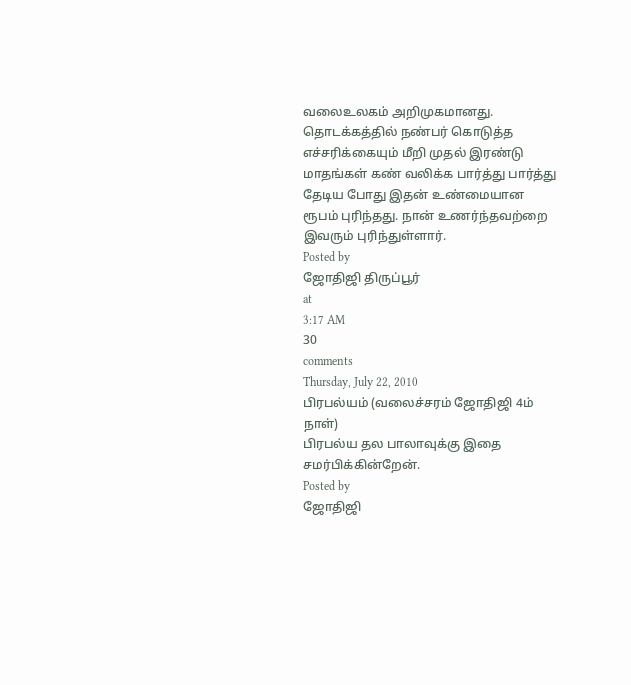வலைஉலகம் அறிமுகமானது. தொடக்கத்தில் நண்பர் கொடுத்த எச்சரிக்கையும் மீறி முதல் இரண்டு மாதங்கள் கண் வலிக்க பார்த்து பார்த்து தேடிய போது இதன் உண்மையான ரூபம் புரிந்தது. நான் உணர்ந்தவற்றை இவரும் புரிந்துள்ளார்.
Posted by
ஜோதிஜி திருப்பூர்
at
3:17 AM
30
comments
Thursday, July 22, 2010
பிரபல்யம் (வலைச்சரம் ஜோதிஜி 4ம் நாள்)
பிரபல்ய தல பாலாவுக்கு இதை சமர்பிக்கின்றேன்.
Posted by
ஜோதிஜி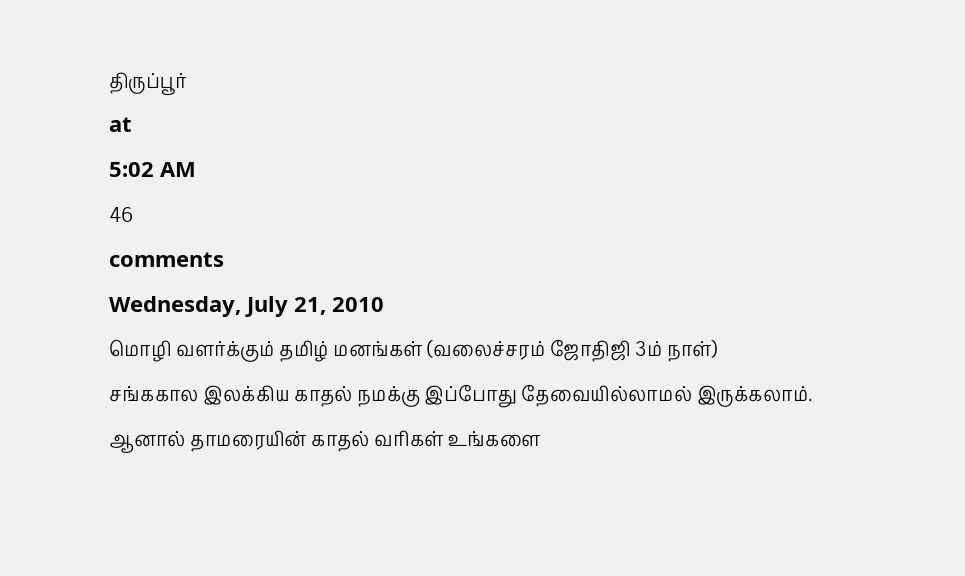திருப்பூர்
at
5:02 AM
46
comments
Wednesday, July 21, 2010
மொழி வளர்க்கும் தமிழ் மனங்கள் (வலைச்சரம் ஜோதிஜி 3ம் நாள்)
சங்ககால இலக்கிய காதல் நமக்கு இப்போது தேவையில்லாமல் இருக்கலாம். ஆனால் தாமரையின் காதல் வரிகள் உங்களை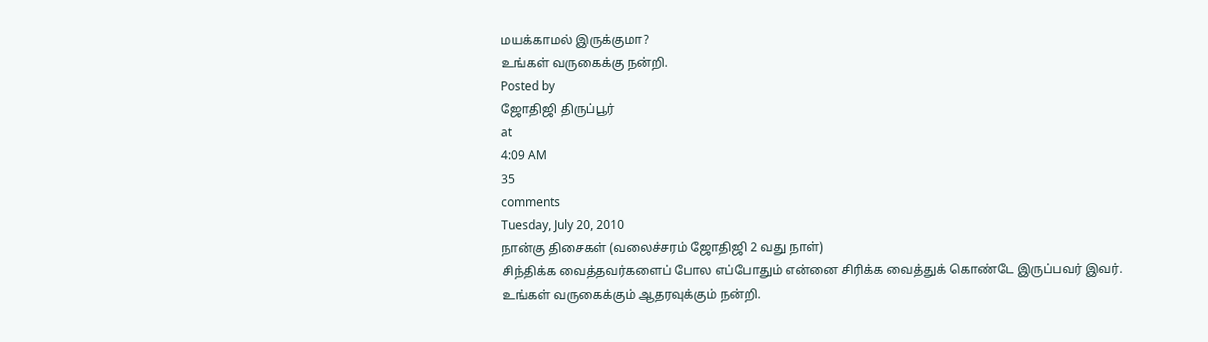மயக்காமல் இருக்குமா?
உங்கள் வருகைக்கு நன்றி.
Posted by
ஜோதிஜி திருப்பூர்
at
4:09 AM
35
comments
Tuesday, July 20, 2010
நான்கு திசைகள் (வலைச்சரம் ஜோதிஜி 2 வது நாள்)
சிந்திக்க வைத்தவர்களைப் போல எப்போதும் என்னை சிரிக்க வைத்துக் கொண்டே இருப்பவர் இவர்.
உங்கள் வருகைக்கும் ஆதரவுக்கும் நன்றி.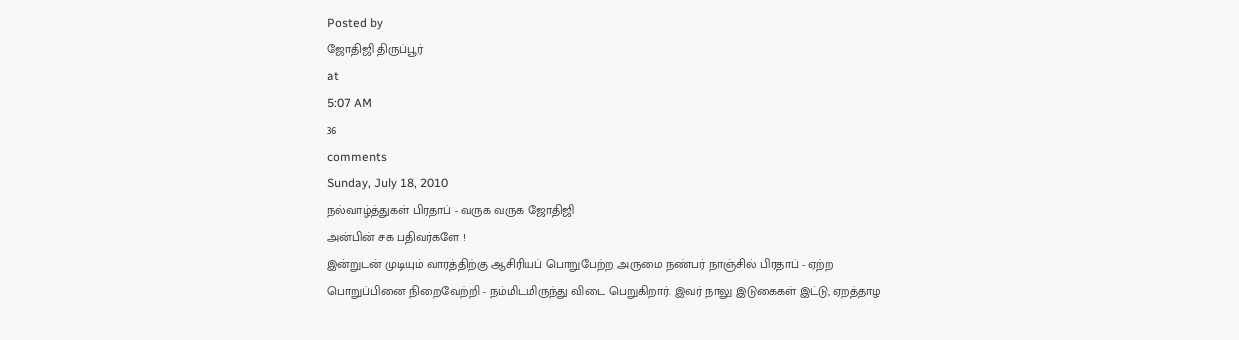Posted by
ஜோதிஜி திருப்பூர்
at
5:07 AM
36
comments
Sunday, July 18, 2010
நல்வாழ்த்துகள் பிரதாப் - வருக வருக ஜோதிஜி
அன்பின் சக பதிவர்களே !
இன்றுடன் முடியும் வாரத்திற்கு ஆசிரியப் பொறுபேற்ற அருமை நண்பர் நாஞ்சில் பிரதாப் - ஏற்ற பொறுப்பினை நிறைவேற்றி - நம்மிடமிருந்து விடை பெறுகிறார். இவர் நாலு இடுகைகள் இட்டு, ஏறத்தாழ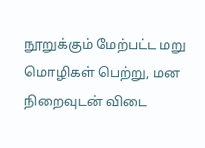நூறுக்கும் மேற்பட்ட மறு மொழிகள் பெற்று, மன நிறைவுடன் விடை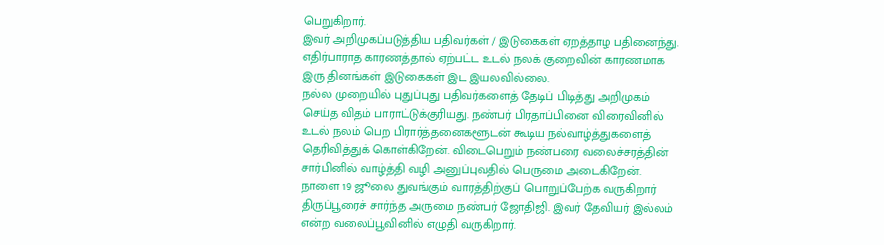பெறுகிறார்.
இவர் அறிமுகப்படுத்திய பதிவர்கள் / இடுகைகள் ஏறத்தாழ பதினைந்து. எதிர்பாராத காரணத்தால் ஏற்பட்ட உடல் நலக் குறைவின் காரணமாக இரு தினங்கள் இடுகைகள் இட இயலவில்லை.
நல்ல முறையில் புதுப்புது பதிவர்களைத் தேடிப் பிடித்து அறிமுகம் செய்த விதம் பாராட்டுக்குரியது. நண்பர் பிரதாப்பினை விரைவினில் உடல் நலம் பெற பிரார்த்தனைகளூடன் கூடிய நல்வாழ்த்துகளைத் தெரிவித்துக் கொள்கிறேன். விடைபெறும் நண்பரை வலைச்சரத்தின் சார்பினில் வாழ்த்தி வழி அனுப்புவதில் பெருமை அடைகிறேன்.
நாளை 19 ஜூலை துவங்கும் வாரத்திற்குப் பொறுப்பேற்க வருகிறார் திருப்பூரைச் சார்ந்த அருமை நண்பர் ஜோதிஜி. இவர் தேவியர் இல்லம் என்ற வலைப்பூவினில் எழுதி வருகிறார்.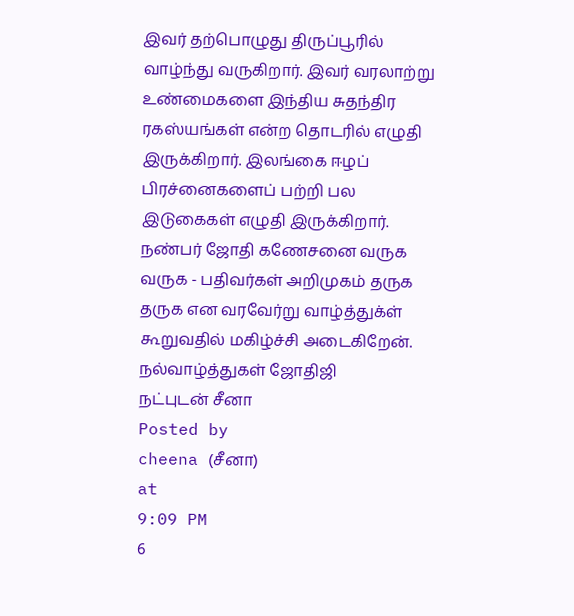இவர் தற்பொழுது திருப்பூரில் வாழ்ந்து வருகிறார். இவர் வரலாற்று உண்மைகளை இந்திய சுதந்திர ரகஸ்யங்கள் என்ற தொடரில் எழுதி இருக்கிறார். இலங்கை ஈழப் பிரச்னைகளைப் பற்றி பல இடுகைகள் எழுதி இருக்கிறார்.
நண்பர் ஜோதி கணேசனை வருக வருக - பதிவர்கள் அறிமுகம் தருக தருக என வரவேர்று வாழ்த்துக்ள் கூறுவதில் மகிழ்ச்சி அடைகிறேன்.
நல்வாழ்த்துகள் ஜோதிஜி
நட்புடன் சீனா
Posted by
cheena (சீனா)
at
9:09 PM
6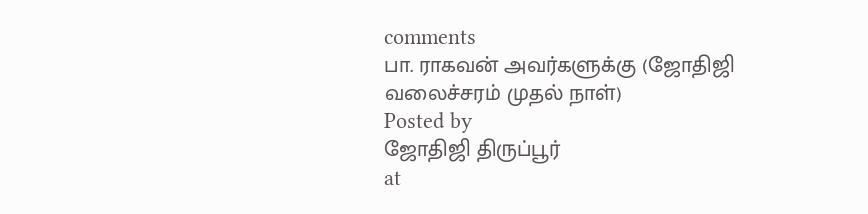comments
பா. ராகவன் அவர்களுக்கு (ஜோதிஜி வலைச்சரம் முதல் நாள்)
Posted by
ஜோதிஜி திருப்பூர்
at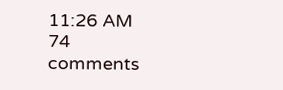11:26 AM
74
comments